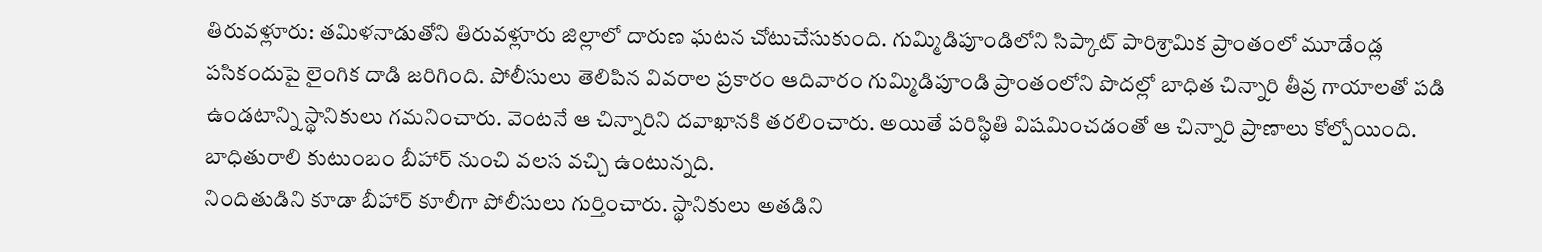తిరువళ్లూరు: తమిళనాడుతోని తిరువళ్లూరు జిల్లాలో దారుణ ఘటన చోటుచేసుకుంది. గుమ్మిడిపూండిలోని సిప్కాట్ పారిశ్రామిక ప్రాంతంలో మూడేండ్ల పసికందుపై లైంగిక దాడి జరిగింది. పోలీసులు తెలిపిన వివరాల ప్రకారం ఆదివారం గుమ్మిడిపూండి ప్రాంతంలోని పొదల్లో బాధిత చిన్నారి తీవ్ర గాయాలతో పడి ఉండటాన్ని స్థానికులు గమనించారు. వెంటనే ఆ చిన్నారిని దవాఖానకి తరలించారు. అయితే పరిస్థితి విషమించడంతో ఆ చిన్నారి ప్రాణాలు కోల్పోయింది. బాధితురాలి కుటుంబం బీహార్ నుంచి వలస వచ్చి ఉంటున్నది.
నిందితుడిని కూడా బీహార్ కూలీగా పోలీసులు గుర్తించారు. స్థానికులు అతడిని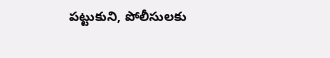పట్టుకుని, పోలీసులకు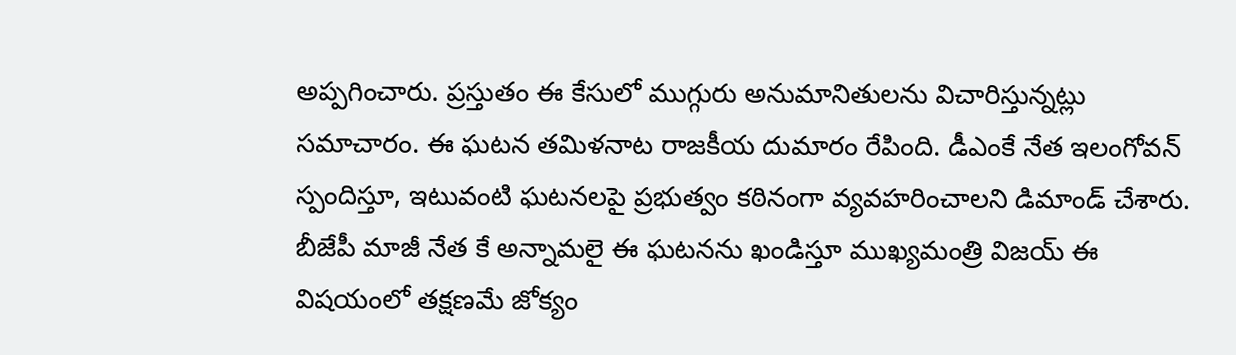అప్పగించారు. ప్రస్తుతం ఈ కేసులో ముగ్గురు అనుమానితులను విచారిస్తున్నట్లు సమాచారం. ఈ ఘటన తమిళనాట రాజకీయ దుమారం రేపింది. డీఎంకే నేత ఇలంగోవన్ స్పందిస్తూ, ఇటువంటి ఘటనలపై ప్రభుత్వం కఠినంగా వ్యవహరించాలని డిమాండ్ చేశారు. బీజేపీ మాజీ నేత కే అన్నామలై ఈ ఘటనను ఖండిస్తూ ముఖ్యమంత్రి విజయ్ ఈ విషయంలో తక్షణమే జోక్యం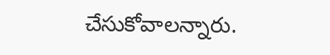చేసుకోవాలన్నారు.